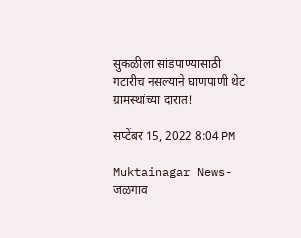सुकळीला सांडपाण्यासाठी गटारीच नसल्याने घाणपाणी थेट ग्रामस्थांच्या दारात!

सप्टेंबर 15, 2022 8:04 PM

Muktainagar News-जळगाव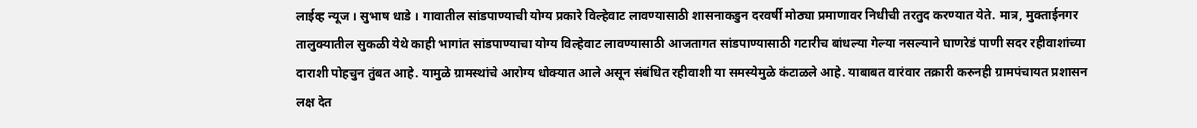लाईव्ह न्यूज । सुभाष धाडे । गावातील सांडपाण्याची योग्य प्रकारे विल्हेवाट लावण्यासाठी शासनाकडुन दरवर्षी मोठ्या प्रमाणावर निधीची तरतुद करण्यात येते. मात्र, मुक्ताईनगर तालुक्यातील सुकळी येथे काही भागांत सांडपाण्याचा योग्य विल्हेवाट लावण्यासाठी आजतागत सांडपाण्यासाठी गटारीच बांधल्या गेल्या नसल्याने घाणरेडं पाणी सदर रहीवाशांच्या दाराशी पोहचुन तुंबत आहे. यामुळे ग्रामस्थांचे आरोग्य धोक्यात आले असून संबंधित रहीवाशी या समस्येमुळे कंटाळले आहे. याबाबत वारंवार तक्रारी करुनही ग्रामपंचायत प्रशासन लक्ष देत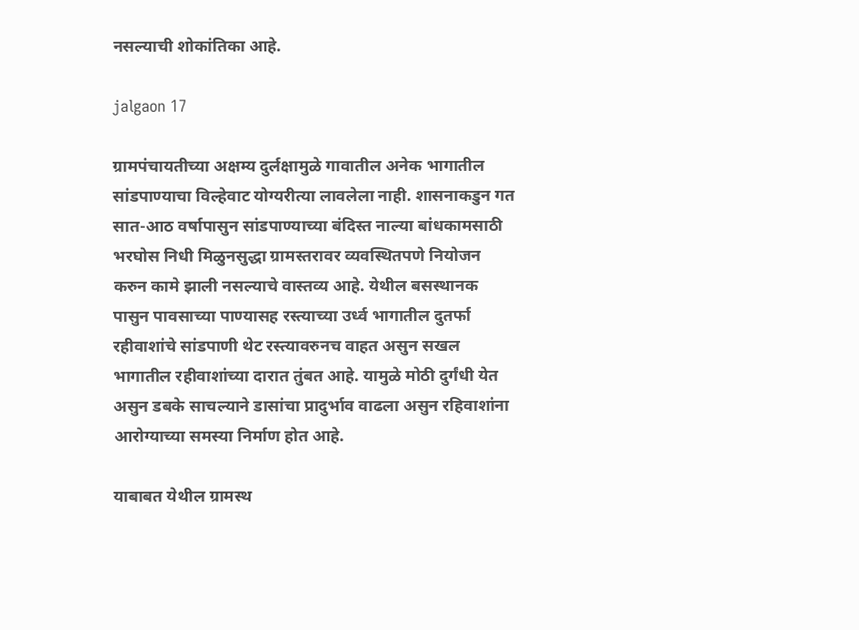नसल्याची शोकांतिका आहे.

jalgaon 17

ग्रामपंचायतीच्या अक्षम्य दुर्लक्षामुळे गावातील अनेक भागातील सांडपाण्याचा विल्हेवाट योग्यरीत्या लावलेला नाही. शासनाकडुन गत सात-आठ वर्षापासुन सांडपाण्याच्या बंदिस्त नाल्या बांधकामसाठी भरघोस निधी मिळुनसुद्धा ग्रामस्तरावर व्यवस्थितपणे नियोजन करुन कामे झाली नसल्याचे वास्तव्य आहे. येथील बसस्थानक पासुन पावसाच्या पाण्यासह रस्त्याच्या उर्ध्व भागातील दुतर्फा रहीवाशांचे सांडपाणी थेट रस्त्यावरुनच वाहत असुन सखल भागातील रहीवाशांच्या दारात तुंबत आहे. यामुळे मोठी दुर्गंधी येत असुन डबके साचल्याने डासांचा प्रादुर्भाव वाढला असुन रहिवाशांना आरोग्याच्या समस्या निर्माण होत आहे.

याबाबत येथील ग्रामस्थ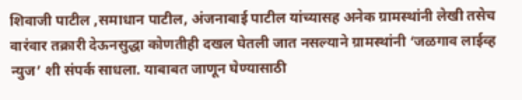शिवाजी पाटील ,समाधान पाटील, अंजनाबाई पाटील यांच्यासह अनेक ग्रामस्थांनी लेखी तसेच वारंवार तक्रारी देऊनसुद्धा कोणतीही दखल घेतली जात नसल्याने ग्रामस्थांनी ‘जळगाव लाईव्ह न्युज’ शी संपर्क साधला. याबाबत जाणून घेण्यासाठी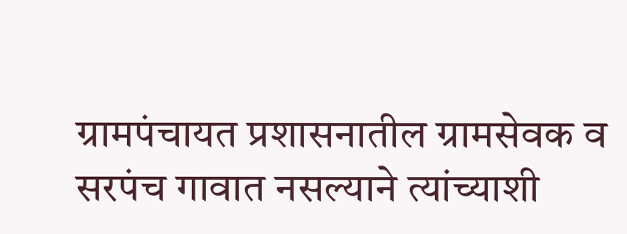ग्रामपंचायत प्रशासनातील ग्रामसेवक व सरपंच गावात नसल्याने त्यांच्याशी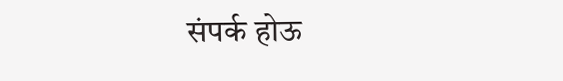संपर्क होऊ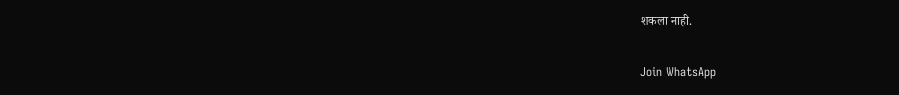शकला नाही.

Join WhatsApp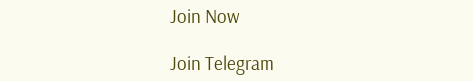Join Now

Join Telegram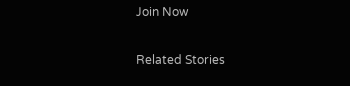Join Now

Related Stories